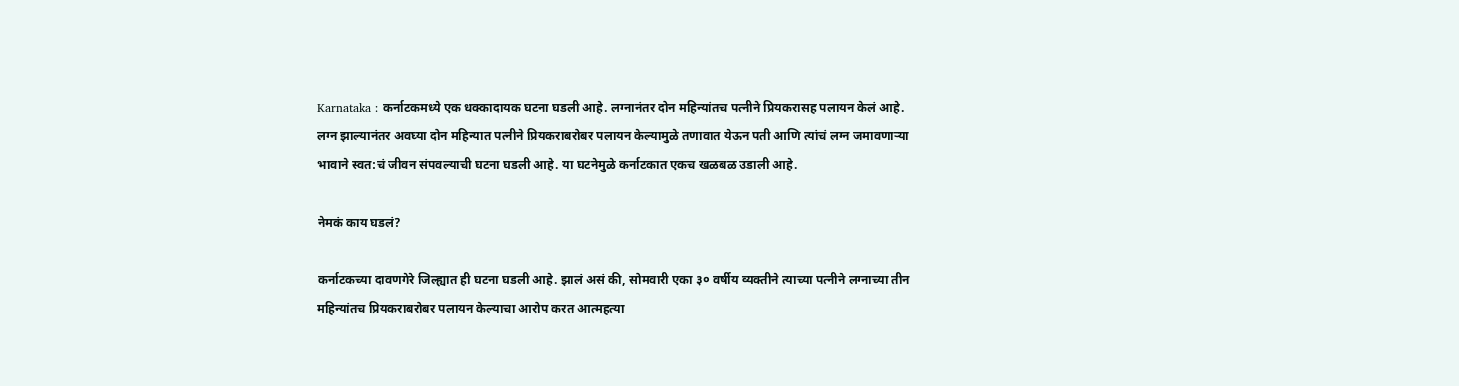Karnataka : कर्नाटकमध्ये एक धक्कादायक घटना घडली आहे. लग्नानंतर दोन महिन्यांतच पत्नीने प्रियकरासह पलायन केलं आहे. लग्न झाल्यानंतर अवघ्या दोन महिन्यात पत्नीने प्रियकराबरोबर पलायन केल्यामुळे तणावात येऊन पती आणि त्यांचं लग्न जमावणाऱ्या भावाने स्वत:चं जीवन संपवल्याची घटना घडली आहे. या घटनेमुळे कर्नाटकात एकच खळबळ उडाली आहे.

नेमकं काय घडलं?

कर्नाटकच्या दावणगेरे जिल्ह्यात ही घटना घडली आहे. झालं असं की, सोमवारी एका ३० वर्षीय व्यक्तीने त्याच्या पत्नीने लग्नाच्या तीन महिन्यांतच प्रियकराबरोबर पलायन केल्याचा आरोप करत आत्महत्या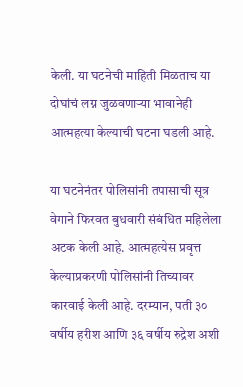केली. या घटनेची माहिती मिळताच या दोघांचं लग्न जुळवणाऱ्या भावानेही आत्महत्या केल्याची घटना घडली आहे.

या घटनेनंतर पोलिसांनी तपासाची सूत्र वेगाने फिरवत बुधवारी संबंधित महिलेला अटक केली आहे. आत्महत्येस प्रवृत्त केल्याप्रकरणी पोलिसांनी तिच्यावर कारवाई केली आहे. दरम्यान, पती ३० वर्षीय हरीश आणि ३६ वर्षीय रुद्रेश अशी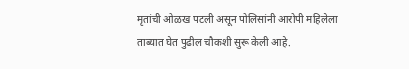मृतांची ओळख पटली असून पोलिसांनी आरोपी महिलेला ताब्यात घेत पुढील चौकशी सुरू केली आहे.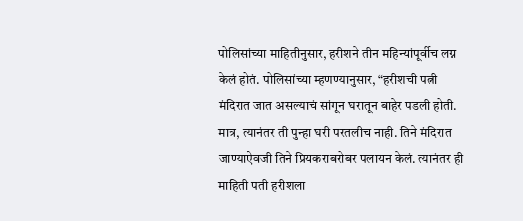पोलिसांच्या माहितीनुसार, हरीशने तीन महिन्यांपूर्वीच लग्न केलं होतं. पोलिसांच्या म्हणण्यानुसार, “हरीशची पत्नी मंदिरात जात असल्याचं सांगून घरातून बाहेर पडली होती. मात्र, त्यानंतर ती पुन्हा घरी परतलीच नाही. तिने मंदिरात जाण्याऐवजी तिने प्रियकराबरोबर पलायन केलं. त्यानंतर ही माहिती पती हरीशला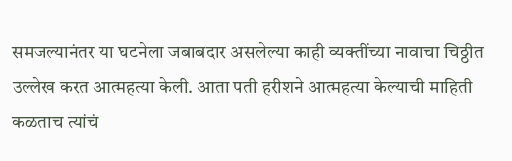समजल्यानंतर या घटनेला जबाबदार असलेल्या काही व्यक्तींच्या नावाचा चिठ्ठीत उल्लेख करत आत्महत्या केली. आता पती हरीशने आत्महत्या केल्याची माहिती कळताच त्यांचं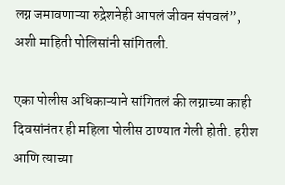लग्न जमावणाऱ्या रुद्रेशनेही आपलं जीवन संपवलं”, अशी माहिती पोलिसांनी सांगितली.

एका पोलीस अधिकाऱ्याने सांगितलं की लग्नाच्या काही दिवसांनंतर ही महिला पोलीस ठाण्यात गेली होती. हरीश आणि त्याच्या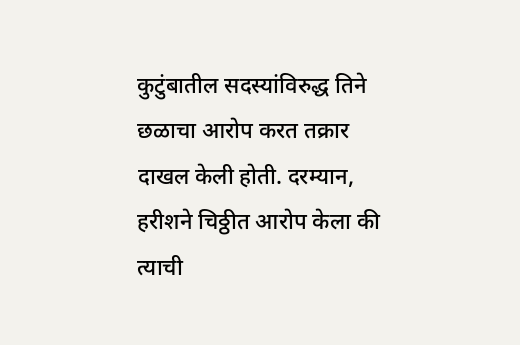कुटुंबातील सदस्यांविरुद्ध तिने छळाचा आरोप करत तक्रार दाखल केली होती. दरम्यान, हरीशने चिठ्ठीत आरोप केला की त्याची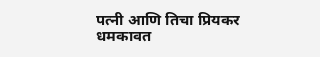पत्नी आणि तिचा प्रियकर धमकावत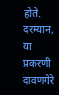होते. दरम्यान, या प्रकरणी दावणगेरे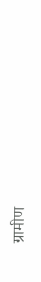ग्रामीण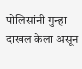पोलिसांनी गुन्हा दाखल केला असून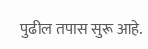पुढील तपास सुरू आहे.